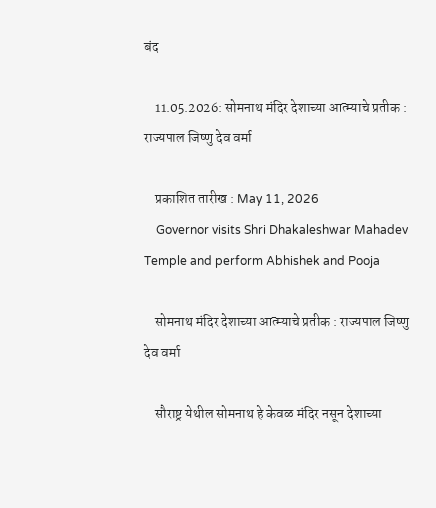बंद

    11.05.2026: सोमनाथ मंदिर देशाच्या आत्म्याचे प्रतीक : राज्यपाल जिष्णु देव वर्मा

    प्रकाशित तारीख : May 11, 2026
    Governor visits Shri Dhakaleshwar Mahadev Temple and perform Abhishek and Pooja

    सोमनाथ मंदिर देशाच्या आत्म्याचे प्रतीक : राज्यपाल जिष्णु देव वर्मा

    सौराष्ट्र येथील सोमनाथ हे केवळ मंदिर नसून देशाच्या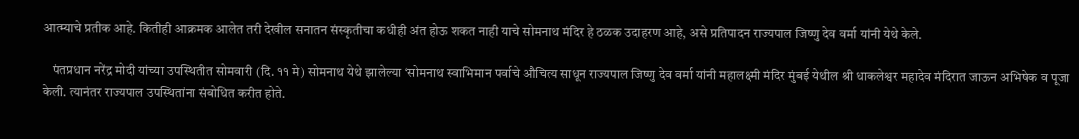आत्म्याचे प्रतीक आहे. कितीही आक्रमक आलेत तरी देखील सनातन संस्कृतीचा कधीही अंत होऊ शकत नाही याचे सोमनाथ मंदिर हे ठळक उदाहरण आहे, असे प्रतिपादन राज्यपाल जिष्णु देव वर्मा यांनी येथे केले.

    पंतप्रधान नरेंद्र मोदी यांच्या उपस्थितीत सोमवारी (दि. ११ मे) सोमनाथ येथे झालेल्या ‘सोमनाथ स्वाभिमान पर्वाचे औचित्य साधून राज्यपाल जिष्णु देव वर्मा यांनी महालक्ष्मी मंदिर मुंबई येथील श्री धाकलेश्वर महादेव मंदिरात जाऊन अभिषेक व पूजा केली. त्यानंतर राज्यपाल उपस्थितांना संबोधित करीत होते.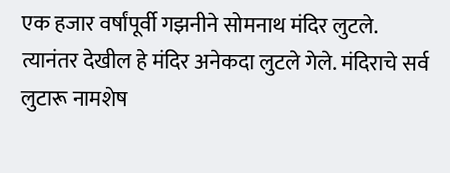एक हजार वर्षांपूर्वी गझनीने सोमनाथ मंदिर लुटले. त्यानंतर देखील हे मंदिर अनेकदा लुटले गेले. मंदिराचे सर्व लुटारू नामशेष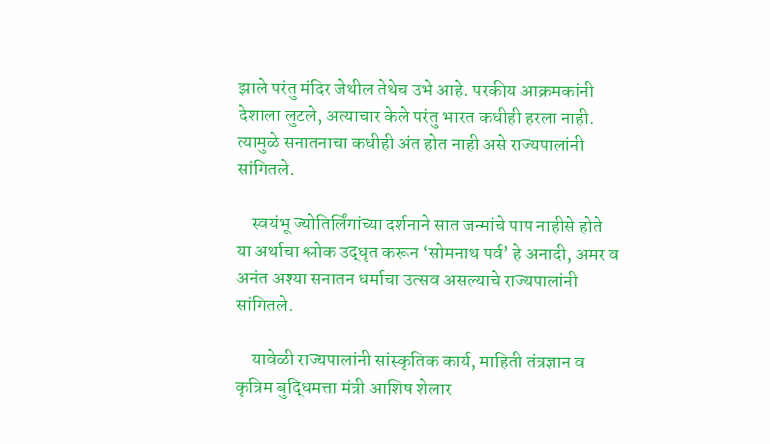झाले परंतु मंदिर जेथील तेथेच उभे आहे. परकीय आक्रमकांनी देशाला लुटले, अत्याचार केले परंतु भारत कधीही हरला नाही. त्यामुळे सनातनाचा कधीही अंत होत नाही असे राज्यपालांनी सांगितले.

    स्वयंभू ज्योतिर्लिंगांच्या दर्शनाने सात जन्मांचे पाप नाहीसे होते या अर्थाचा श्लोक उद्धृत करून ‘सोमनाथ पर्व’ हे अनादी, अमर व अनंत अश्या सनातन धर्माचा उत्सव असल्याचे राज्यपालांनी सांगितले.

    यावेळी राज्यपालांनी सांस्कृतिक कार्य, माहिती तंत्रज्ञान व कृत्रिम बुद्धिमत्ता मंत्री आशिष शेलार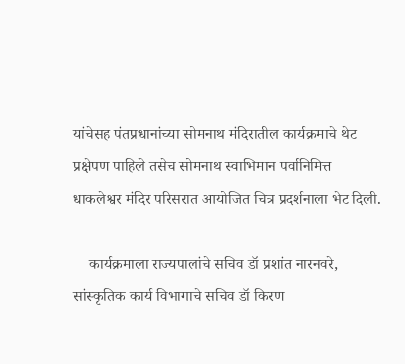यांचेसह पंतप्रधानांच्या सोमनाथ मंदिरातील कार्यक्रमाचे थेट प्रक्षेपण पाहिले तसेच सोमनाथ स्वाभिमान पर्वानिमित्त धाकलेश्वर मंदिर परिसरात आयोजित चित्र प्रदर्शनाला भेट दिली.

    कार्यक्रमाला राज्यपालांचे सचिव डॉ प्रशांत नारनवरे, सांस्कृतिक कार्य विभागाचे सचिव डॉ किरण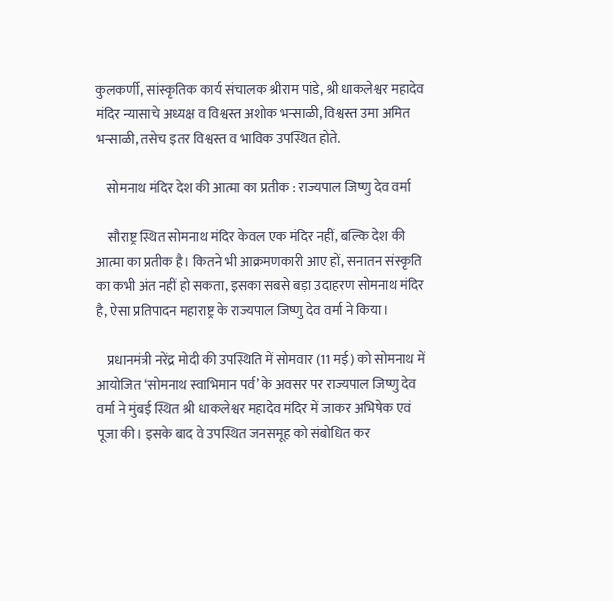कुलकर्णी, सांस्कृतिक कार्य संचालक श्रीराम पांडे, श्री धाकलेश्वर महादेव मंदिर न्यासाचे अध्यक्ष व विश्वस्त अशोक भन्साळी, विश्वस्त उमा अमित भन्साळी, तसेच इतर विश्वस्त व भाविक उपस्थित होते.

    सोमनाथ मंदिर देश की आत्मा का प्रतीक : राज्यपाल जिष्णु देव वर्मा

    सौराष्ट्र स्थित सोमनाथ मंदिर केवल एक मंदिर नहीं, बल्कि देश की आत्मा का प्रतीक है। कितने भी आक्रमणकारी आए हों, सनातन संस्कृति का कभी अंत नहीं हो सकता, इसका सबसे बड़ा उदाहरण सोमनाथ मंदिर है, ऐसा प्रतिपादन महाराष्ट्र के राज्यपाल जिष्णु देव वर्मा ने किया।

    प्रधानमंत्री नरेंद्र मोदी की उपस्थिति में सोमवार (11 मई) को सोमनाथ में आयोजित ‘सोमनाथ स्वाभिमान पर्व’ के अवसर पर राज्यपाल जिष्णु देव वर्मा ने मुंबई स्थित श्री धाकलेश्वर महादेव मंदिर में जाकर अभिषेक एवं पूजा की। इसके बाद वे उपस्थित जनसमूह को संबोधित कर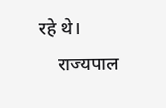रहे थे।
    राज्यपाल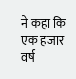ने कहा कि एक हजार वर्ष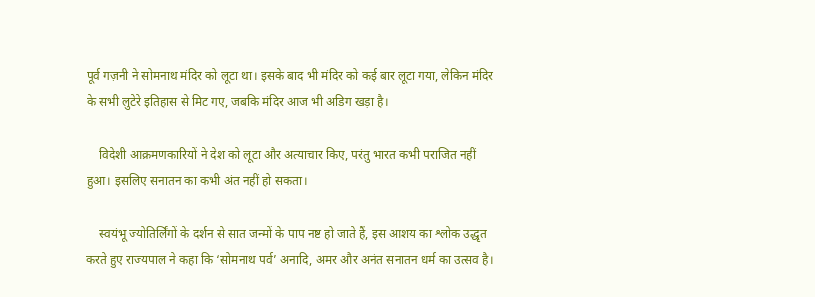पूर्व गज़नी ने सोमनाथ मंदिर को लूटा था। इसके बाद भी मंदिर को कई बार लूटा गया, लेकिन मंदिर के सभी लुटेरे इतिहास से मिट गए, जबकि मंदिर आज भी अडिग खड़ा है।

    विदेशी आक्रमणकारियों ने देश को लूटा और अत्याचार किए, परंतु भारत कभी पराजित नहीं हुआ। इसलिए सनातन का कभी अंत नहीं हो सकता।

    स्वयंभू ज्योतिर्लिंगों के दर्शन से सात जन्मों के पाप नष्ट हो जाते हैं, इस आशय का श्लोक उद्धृत करते हुए राज्यपाल ने कहा कि ‘सोमनाथ पर्व’ अनादि, अमर और अनंत सनातन धर्म का उत्सव है।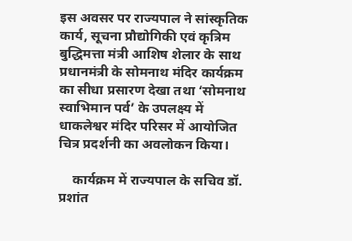इस अवसर पर राज्यपाल ने सांस्कृतिक कार्य, सूचना प्रौद्योगिकी एवं कृत्रिम बुद्धिमत्ता मंत्री आशिष शेलार के साथ प्रधानमंत्री के सोमनाथ मंदिर कार्यक्रम का सीधा प्रसारण देखा तथा ‘सोमनाथ स्वाभिमान पर्व’ के उपलक्ष्य में धाकलेश्वर मंदिर परिसर में आयोजित चित्र प्रदर्शनी का अवलोकन किया।

    कार्यक्रम में राज्यपाल के सचिव डॉ. प्रशांत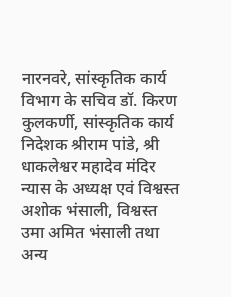नारनवरे, सांस्कृतिक कार्य विभाग के सचिव डॉ. किरण कुलकर्णी, सांस्कृतिक कार्य निदेशक श्रीराम पांडे, श्री धाकलेश्वर महादेव मंदिर न्यास के अध्यक्ष एवं विश्वस्त अशोक भंसाली, विश्वस्त उमा अमित भंसाली तथा अन्य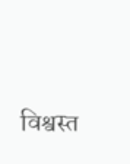विश्वस्त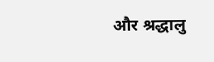और श्रद्धालु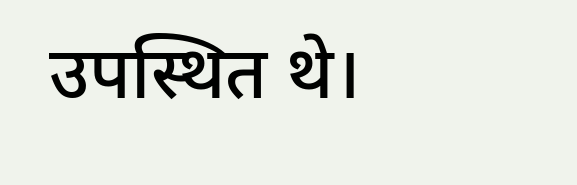उपस्थित थे।